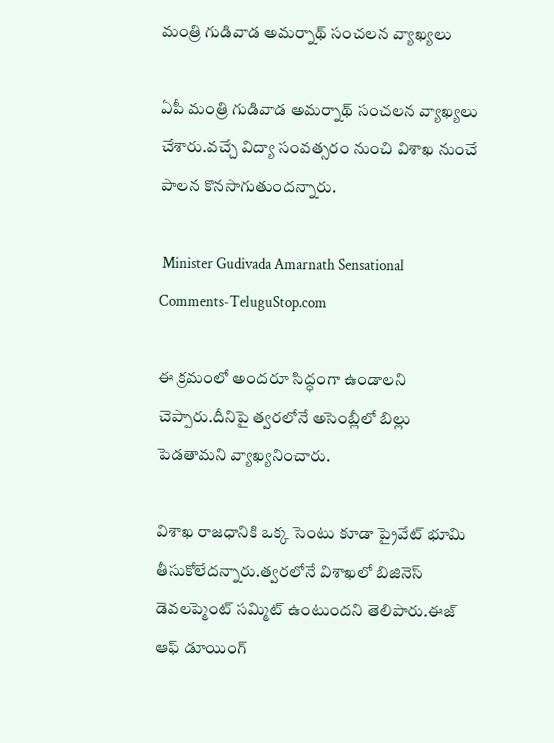మంత్రి గుడివాడ అమర్నాథ్ సంచలన వ్యాఖ్యలు

ఏపీ మంత్రి గుడివాడ అమర్నాథ్ సంచలన వ్యాఖ్యలు చేశారు.వచ్చే విద్యా సంవత్సరం నుంచి విశాఖ నుంచే పాలన కొనసాగుతుందన్నారు.

 Minister Gudivada Amarnath Sensational Comments-TeluguStop.com

ఈ క్రమంలో అందరూ సిద్ధంగా ఉండాలని చెప్పారు.దీనిపై త్వరలోనే అసెంబ్లీలో బిల్లు పెడతామని వ్యాఖ్యనించారు.

విశాఖ రాజధానికి ఒక్క సెంటు కూడా ప్రైవేట్ భూమి తీసుకోలేదన్నారు.త్వరలోనే విశాఖలో బిజినెస్ డెవలప్మెంట్ సమ్మిట్ ఉంటుందని తెలిపారు.ఈజ్ ఆఫ్ డూయింగ్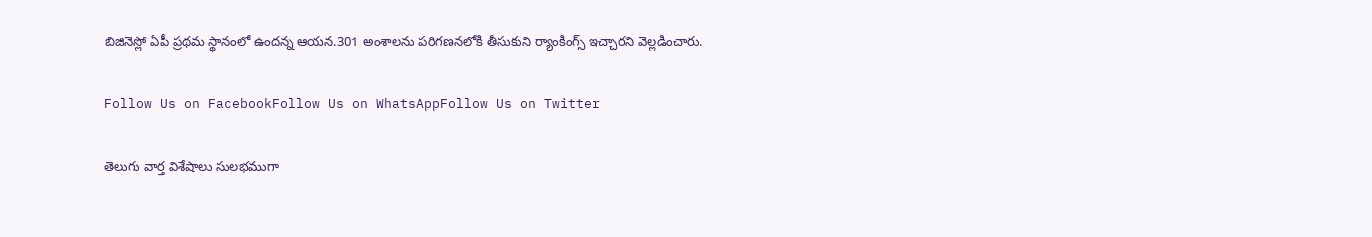బిజినెస్లో ఏపీ ప్రథమ స్థానంలో ఉందన్న ఆయన.301 అంశాలను పరిగణనలోకి తీసుకుని ర్యాంకింగ్స్ ఇచ్చారని వెల్లడించారు.

Follow Us on FacebookFollow Us on WhatsAppFollow Us on Twitter

తెలుగు వార్త విశేషాలు సులభముగా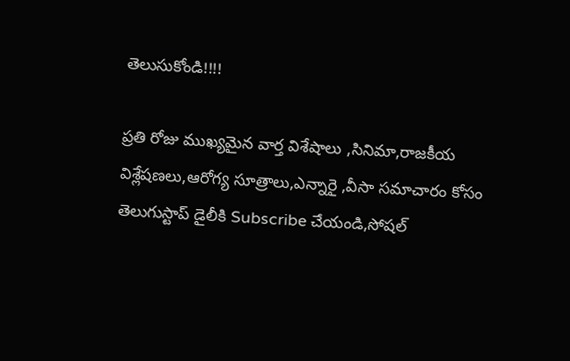తెలుసుకోండి!!!!

ప్రతి రోజు ముఖ్యమైన వార్త విశేషాలు ,సినిమా,రాజకీయ విశ్లేషణలు,ఆరోగ్య సూత్రాలు,ఎన్నారై ,వీసా సమాచారం కోసం తెలుగుస్టాప్ డైలీకి Subscribe చేయండి,సోషల్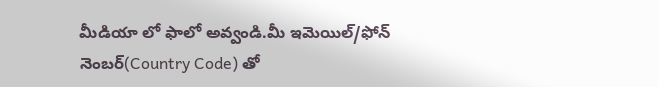మీడియా లో ఫాలో అవ్వండి.మీ ఇమెయిల్/ఫోన్ నెంబర్(Country Code) తో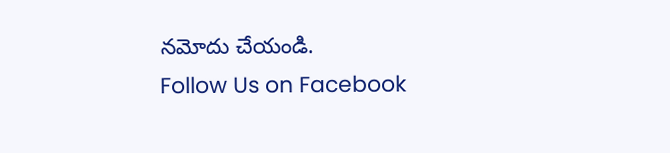నమోదు చేయండి.
Follow Us on Facebook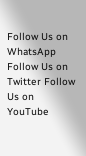Follow Us on WhatsApp  Follow Us on Twitter Follow Us on YouTube